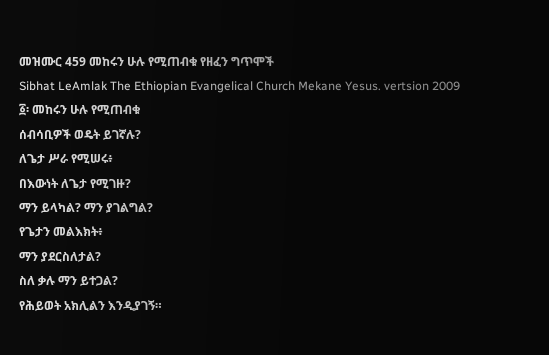መዝሙር 459 መከሩን ሁሉ የሚጠብቁ የዘፈን ግጥሞች
Sibhat LeAmlak The Ethiopian Evangelical Church Mekane Yesus. vertsion 2009
፩፡ መከሩን ሁሉ የሚጠብቁ
ሰብሳቢዎች ወዴት ይገኛሉ?
ለጌታ ሥራ የሚሠሩ፥
በእውነት ለጌታ የሚገዙ?
ማን ይላካል? ማን ያገልግል?
የጌታን መልእክት፥
ማን ያደርስለታል?
ስለ ቃሉ ማን ይተጋል?
የሕይወት አክሊልን እንዲያገኝ።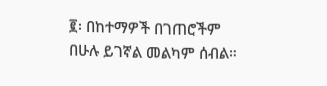፪፡ በከተማዎች በገጠሮችም
በሁሉ ይገኛል መልካም ሰብል።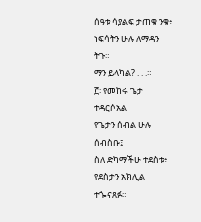ሰዓቱ ሳያልፍ ታጠቁ ንቁ፥
ነፍሳትን ሁሉ ለማዳን ትጉ።
ማን ይላካል? . . .።
፫፡ የመከሩ ጌታ ተዳርሶአል
የጌታን ሰብል ሁሉ ሰብስቡ፤
ስለ ድካማችሁ ተደስቱ፥
የደስታን አክሊል ተጐናጸፉ።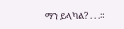ማን ይላካል? . . .።